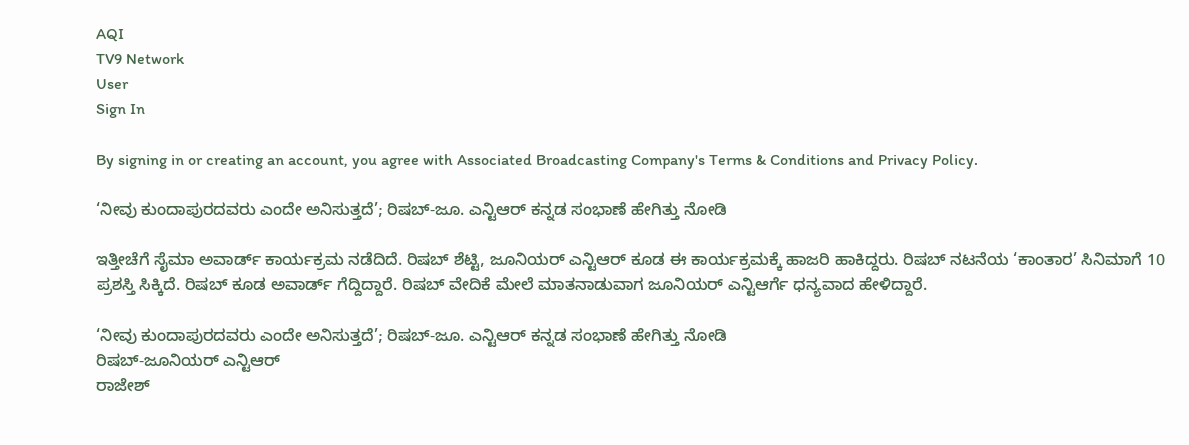AQI
TV9 Network
User
Sign In

By signing in or creating an account, you agree with Associated Broadcasting Company's Terms & Conditions and Privacy Policy.

‘ನೀವು ಕುಂದಾಪುರದವರು ಎಂದೇ ಅನಿಸುತ್ತದೆ’; ರಿಷಬ್-ಜೂ. ಎನ್ಟಿಆರ್ ಕನ್ನಡ ಸಂಭಾಣೆ ಹೇಗಿತ್ತು ನೋಡಿ

ಇತ್ತೀಚೆಗೆ ಸೈಮಾ ಅವಾರ್ಡ್ ಕಾರ್ಯಕ್ರಮ ನಡೆದಿದೆ. ರಿಷಬ್ ಶೆಟ್ಟಿ, ಜೂನಿಯರ್ ಎನ್ಟಿಆರ್ ಕೂಡ ಈ ಕಾರ್ಯಕ್ರಮಕ್ಕೆ ಹಾಜರಿ ಹಾಕಿದ್ದರು. ರಿಷಬ್ ನಟನೆಯ ‘ಕಾಂತಾರ’ ಸಿನಿಮಾಗೆ 10 ಪ್ರಶಸ್ತಿ ಸಿಕ್ಕಿದೆ. ರಿಷಬ್ ಕೂಡ ಅವಾರ್ಡ್ ಗೆದ್ದಿದ್ದಾರೆ. ರಿಷಬ್ ವೇದಿಕೆ ಮೇಲೆ ಮಾತನಾಡುವಾಗ ಜೂನಿಯರ್ ಎನ್ಟಿಆರ್ಗೆ ಧನ್ಯವಾದ ಹೇಳಿದ್ದಾರೆ.

‘ನೀವು ಕುಂದಾಪುರದವರು ಎಂದೇ ಅನಿಸುತ್ತದೆ’; ರಿಷಬ್-ಜೂ. ಎನ್ಟಿಆರ್ ಕನ್ನಡ ಸಂಭಾಣೆ ಹೇಗಿತ್ತು ನೋಡಿ
ರಿಷಬ್-ಜೂನಿಯರ್ ಎನ್ಟಿಆರ್
ರಾಜೇಶ್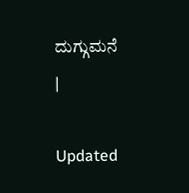ದುಗ್ಗುಮನೆ
|

Updated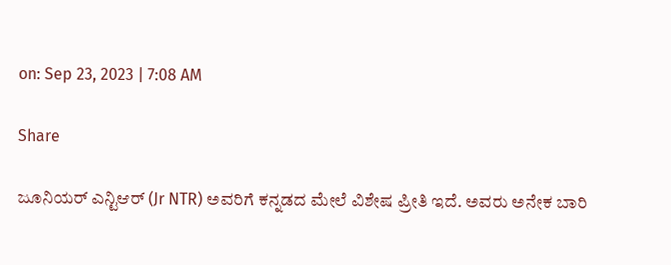on: Sep 23, 2023 | 7:08 AM

Share

ಜೂನಿಯರ್ ಎನ್ಟಿಆರ್ (Jr NTR) ಅವರಿಗೆ ಕನ್ನಡದ ಮೇಲೆ ವಿಶೇಷ ಪ್ರೀತಿ ಇದೆ. ಅವರು ಅನೇಕ ಬಾರಿ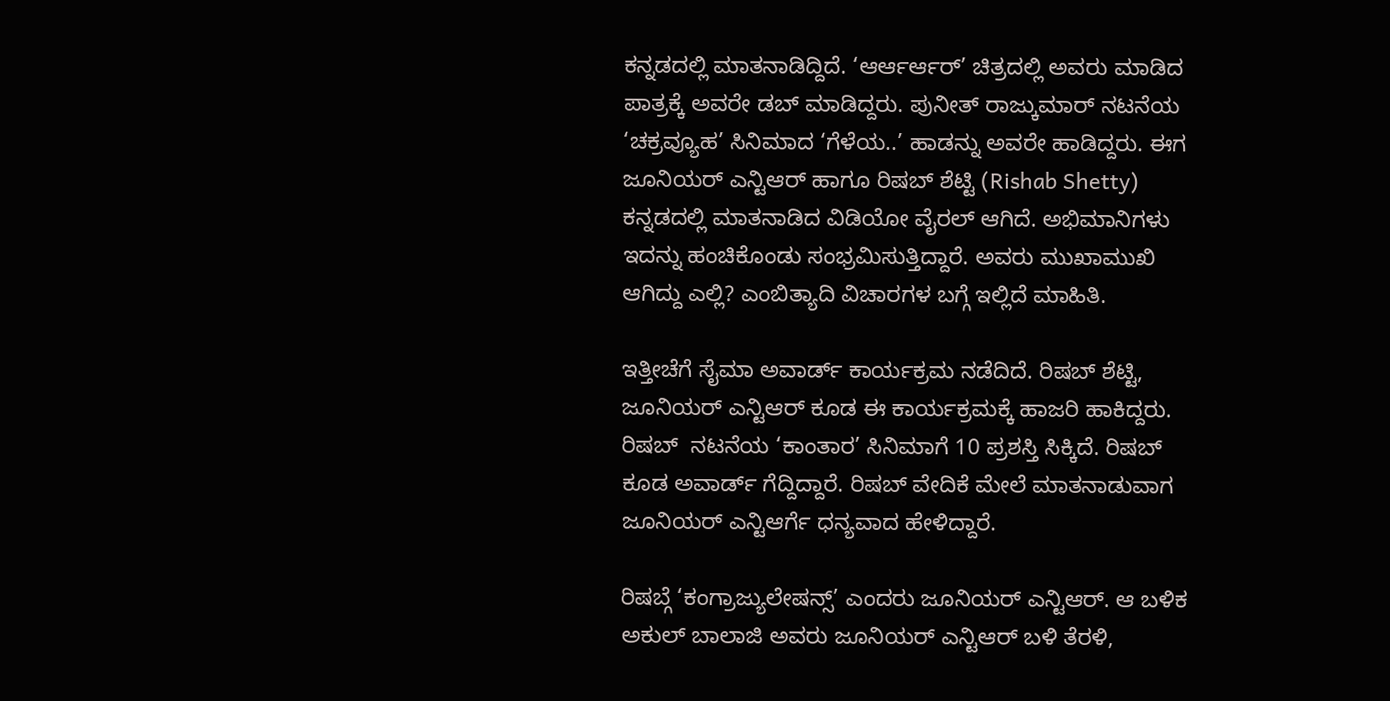ಕನ್ನಡದಲ್ಲಿ ಮಾತನಾಡಿದ್ದಿದೆ. ‘ಆರ್ಆರ್ಆರ್’ ಚಿತ್ರದಲ್ಲಿ ಅವರು ಮಾಡಿದ ಪಾತ್ರಕ್ಕೆ ಅವರೇ ಡಬ್ ಮಾಡಿದ್ದರು. ಪುನೀತ್ ರಾಜ್ಕುಮಾರ್ ನಟನೆಯ ‘ಚಕ್ರವ್ಯೂಹ’ ಸಿನಿಮಾದ ‘ಗೆಳೆಯ..’ ಹಾಡನ್ನು ಅವರೇ ಹಾಡಿದ್ದರು. ಈಗ ಜೂನಿಯರ್ ಎನ್ಟಿಆರ್ ಹಾಗೂ ರಿಷಬ್ ಶೆಟ್ಟಿ (Rishab Shetty) ಕನ್ನಡದಲ್ಲಿ ಮಾತನಾಡಿದ ವಿಡಿಯೋ ವೈರಲ್ ಆಗಿದೆ. ಅಭಿಮಾನಿಗಳು ಇದನ್ನು ಹಂಚಿಕೊಂಡು ಸಂಭ್ರಮಿಸುತ್ತಿದ್ದಾರೆ. ಅವರು ಮುಖಾಮುಖಿ ಆಗಿದ್ದು ಎಲ್ಲಿ? ಎಂಬಿತ್ಯಾದಿ ವಿಚಾರಗಳ ಬಗ್ಗೆ ಇಲ್ಲಿದೆ ಮಾಹಿತಿ.

ಇತ್ತೀಚೆಗೆ ಸೈಮಾ ಅವಾರ್ಡ್ ಕಾರ್ಯಕ್ರಮ ನಡೆದಿದೆ. ರಿಷಬ್ ಶೆಟ್ಟಿ, ಜೂನಿಯರ್ ಎನ್ಟಿಆರ್ ಕೂಡ ಈ ಕಾರ್ಯಕ್ರಮಕ್ಕೆ ಹಾಜರಿ ಹಾಕಿದ್ದರು. ರಿಷಬ್  ನಟನೆಯ ‘ಕಾಂತಾರ’ ಸಿನಿಮಾಗೆ 10 ಪ್ರಶಸ್ತಿ ಸಿಕ್ಕಿದೆ. ರಿಷಬ್ ಕೂಡ ಅವಾರ್ಡ್ ಗೆದ್ದಿದ್ದಾರೆ. ರಿಷಬ್ ವೇದಿಕೆ ಮೇಲೆ ಮಾತನಾಡುವಾಗ ಜೂನಿಯರ್ ಎನ್ಟಿಆರ್ಗೆ ಧನ್ಯವಾದ ಹೇಳಿದ್ದಾರೆ.

ರಿಷಬ್ಗೆ ‘ಕಂಗ್ರಾಜ್ಯುಲೇಷನ್ಸ್’ ಎಂದರು ಜೂನಿಯರ್ ಎನ್ಟಿಆರ್. ಆ ಬಳಿಕ ಅಕುಲ್ ಬಾಲಾಜಿ ಅವರು ಜೂನಿಯರ್ ಎನ್ಟಿಆರ್ ಬಳಿ ತೆರಳಿ,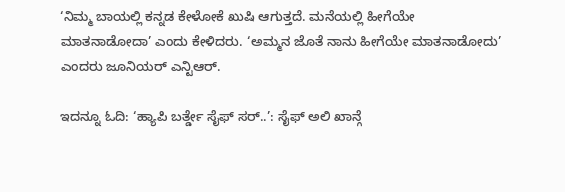‘ನಿಮ್ಮ ಬಾಯಲ್ಲಿ ಕನ್ನಡ ಕೇಳೋಕೆ ಖುಷಿ ಆಗುತ್ತದೆ. ಮನೆಯಲ್ಲಿ ಹೀಗೆಯೇ ಮಾತನಾಡೋದಾ’ ಎಂದು ಕೇಳಿದರು. ‘ಅಮ್ಮನ ಜೊತೆ ನಾನು ಹೀಗೆಯೇ ಮಾತನಾಡೋದು’ ಎಂದರು ಜೂನಿಯರ್ ಎನ್ಟಿಆರ್.

ಇದನ್ನೂ ಓದಿ: ‘ಹ್ಯಾಪಿ ಬರ್ತ್ಡೇ ಸೈಫ್ ಸರ್..’: ಸೈಫ್ ಅಲಿ ಖಾನ್ಗೆ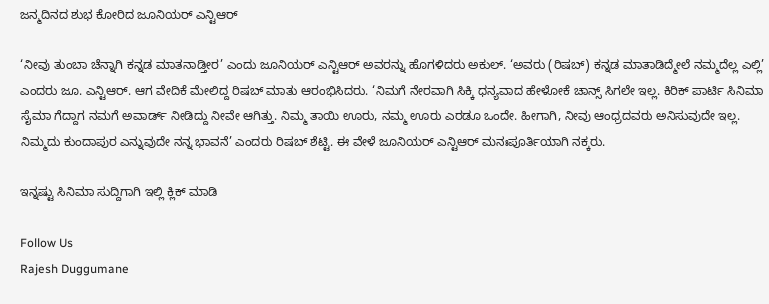ಜನ್ಮದಿನದ ಶುಭ ಕೋರಿದ ಜೂನಿಯರ್ ಎನ್ಟಿಆರ್

‘ನೀವು ತುಂಬಾ ಚೆನ್ನಾಗಿ ಕನ್ನಡ ಮಾತನಾಡ್ತೀರ’ ಎಂದು ಜೂನಿಯರ್ ಎನ್ಟಿಆರ್ ಅವರನ್ನು ಹೊಗಳಿದರು ಅಕುಲ್. ‘ಅವರು (ರಿಷಬ್) ಕನ್ನಡ ಮಾತಾಡಿದ್ಮೇಲೆ ನಮ್ಮದೆಲ್ಲ ಎಲ್ಲಿ’ ಎಂದರು ಜೂ. ಎನ್ಟಿಆರ್. ಆಗ ವೇದಿಕೆ ಮೇಲಿದ್ದ ರಿಷಬ್ ಮಾತು ಆರಂಭಿಸಿದರು. ‘ನಿಮಗೆ ನೇರವಾಗಿ ಸಿಕ್ಕಿ ಧನ್ಯವಾದ ಹೇಳೋಕೆ ಚಾನ್ಸ್ ಸಿಗಲೇ ಇಲ್ಲ. ಕಿರಿಕ್ ಪಾರ್ಟಿ ಸಿನಿಮಾ ಸೈಮಾ ಗೆದ್ದಾಗ ನಮಗೆ ಅವಾರ್ಡ್ ನೀಡಿದ್ದು ನೀವೇ ಆಗಿತ್ತು. ನಿಮ್ಮ ತಾಯಿ ಊರು, ನಮ್ಮ ಊರು ಎರಡೂ ಒಂದೇ. ಹೀಗಾಗಿ, ನೀವು ಆಂಧ್ರದವರು ಅನಿಸುವುದೇ ಇಲ್ಲ. ನಿಮ್ಮದು ಕುಂದಾಪುರ ಎನ್ನುವುದೇ ನನ್ನ ಭಾವನೆ’ ಎಂದರು ರಿಷಬ್ ಶೆಟ್ಟಿ. ಈ ವೇಳೆ ಜೂನಿಯರ್ ಎನ್ಟಿಆರ್ ಮನಃಪೂರ್ತಿಯಾಗಿ ನಕ್ಕರು.

ಇನ್ನಷ್ಟು ಸಿನಿಮಾ ಸುದ್ದಿಗಾಗಿ ಇಲ್ಲಿ ಕ್ಲಿಕ್ ಮಾಡಿ

Follow Us
Rajesh Duggumane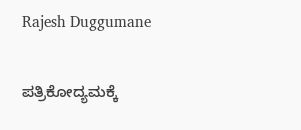Rajesh Duggumane

ಪತ್ರಿಕೋದ್ಯಮಕ್ಕೆ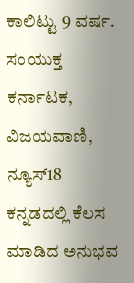ಕಾಲಿಟ್ಟು 9 ವರ್ಷ. ಸಂಯುಕ್ತ ಕರ್ನಾಟಕ, ವಿಜಯವಾಣಿ, ನ್ಯೂಸ್18 ಕನ್ನಡದಲ್ಲಿ ಕೆಲಸ ಮಾಡಿದ ಅನುಭವ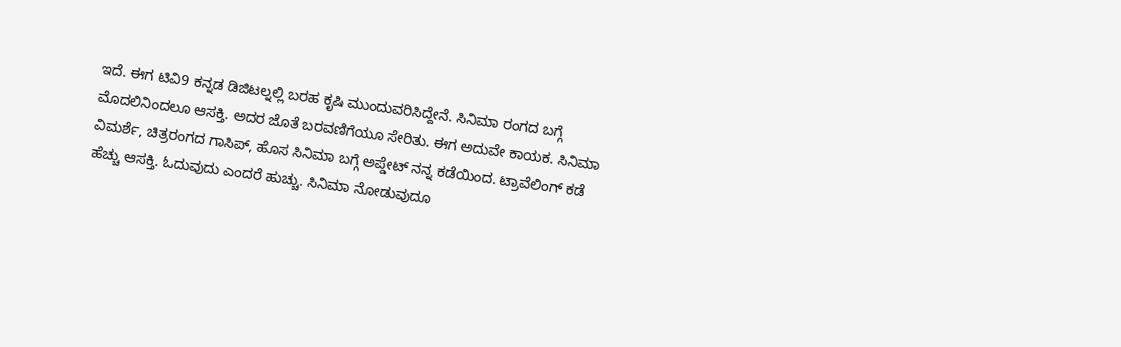ಇದೆ. ಈಗ ಟಿವಿ9 ಕನ್ನಡ ಡಿಜಿಟಲ್ನಲ್ಲಿ ಬರಹ ಕೃಷಿ ಮುಂದುವರಿಸಿದ್ದೇನೆ. ಸಿನಿಮಾ ರಂಗದ ಬಗ್ಗೆ ಮೊದಲಿನಿಂದಲೂ ಆಸಕ್ತಿ. ಅದರ ಜೊತೆ ಬರವಣಿಗೆಯೂ ಸೇರಿತು. ಈಗ ಅದುವೇ ಕಾಯಕ. ಸಿನಿಮಾ ವಿಮರ್ಶೆ, ಚಿತ್ರರಂಗದ ಗಾಸಿಪ್, ಹೊಸ ಸಿನಿಮಾ ಬಗ್ಗೆ ಅಪ್ಡೇಟ್ ನನ್ನ ಕಡೆಯಿಂದ. ಟ್ರಾವೆಲಿಂಗ್ ಕಡೆ ಹೆಚ್ಚು ಆಸಕ್ತಿ. ಓದುವುದು ಎಂದರೆ ಹುಚ್ಚು. ಸಿನಿಮಾ ನೋಡುವುದೂ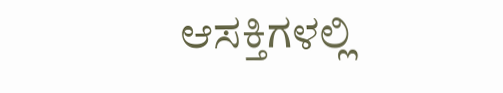ಆಸಕ್ತಿಗಳಲ್ಲಿ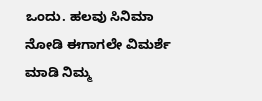ಒಂದು. ಹಲವು ಸಿನಿಮಾ ನೋಡಿ ಈಗಾಗಲೇ ವಿಮರ್ಶೆ ಮಾಡಿ ನಿಮ್ಮ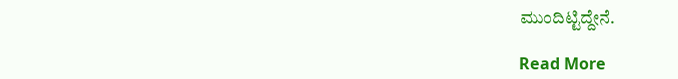ಮುಂದಿಟ್ಟಿದ್ದೇನೆ.

Read More